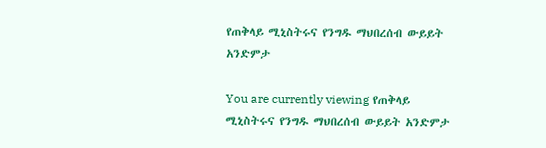የጠቅላይ ሚኒስትሩና የንግዱ ማህበረሰብ ውይይት አንድምታ

You are currently viewing የጠቅላይ ሚኒስትሩና የንግዱ ማህበረሰብ ውይይት አንድምታ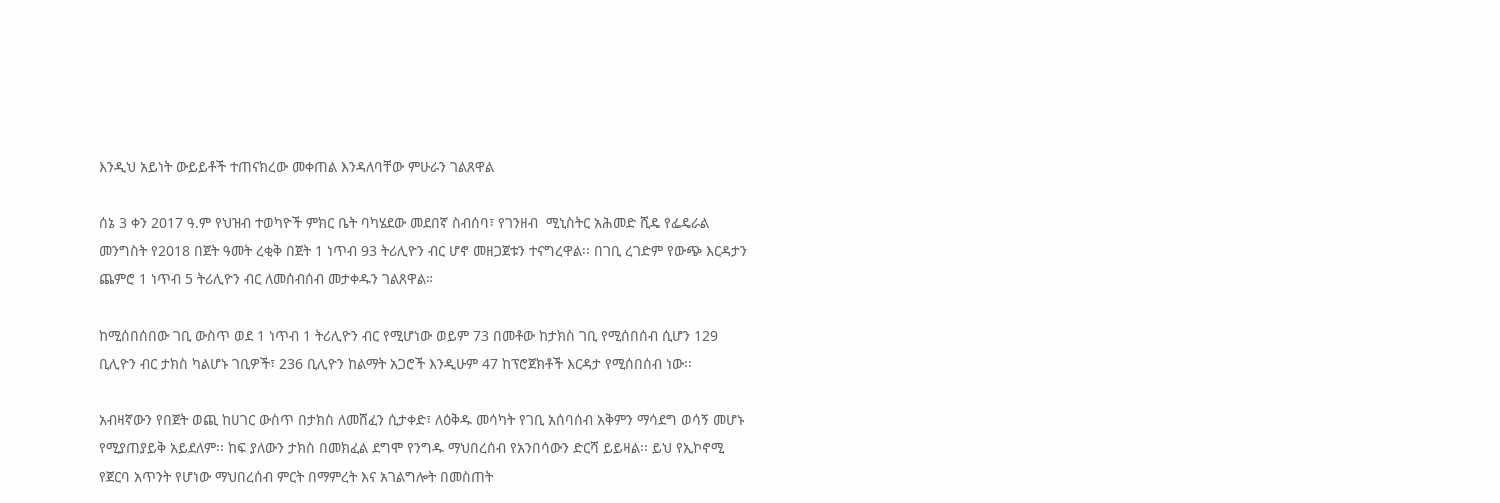እንዲህ አይነት ውይይቶች ተጠናክረው መቀጠል እንዳለባቸው ምሁራን ገልጸዋል

ሰኔ 3 ቀን 2017 ዓ.ም የህዝብ ተወካዮች ምክር ቤት ባካሄደው መደበኛ ስብሰባ፣ የገንዘብ  ሚኒስትር አሕመድ ሺዴ የፌዴራል መንግስት የ2018 በጀት ዓመት ረቂቅ በጀት 1 ነጥብ 93 ትሪሊዮን ብር ሆኖ መዘጋጀቱን ተናግረዋል፡፡ በገቢ ረገድም የውጭ እርዳታን ጨምሮ 1 ነጥብ 5 ትሪሊዮን ብር ለመሰብሰብ መታቀዱን ገልጸዋል።

ከሚሰበሰበው ገቢ ውስጥ ወደ 1 ነጥብ 1 ትሪሊዮን ብር የሚሆነው ወይም 73 በመቶው ከታክስ ገቢ የሚሰበሰብ ሲሆን 129 ቢሊዮን ብር ታክስ ካልሆኑ ገቢዎች፣ 236 ቢሊዮን ከልማት አጋሮች እንዲሁም 47 ከፕሮጀክቶች እርዳታ የሚሰበሰብ ነው፡፡

አብዛኛውን የበጀት ወጪ ከሀገር ውስጥ በታክስ ለመሸፈን ሲታቀድ፣ ለዕቅዱ መሳካት የገቢ አሰባሰብ አቅምን ማሳደግ ወሳኝ መሆኑ የሚያጠያይቅ አይደለም፡፡ ከፍ ያለውን ታክስ በመክፈል ደግሞ የንግዱ ማህበረሰብ የአንበሳውን ድርሻ ይይዛል፡፡ ይህ የኢኮኖሚ የጀርባ አጥንት የሆነው ማህበረሰብ ምርት በማምረት እና አገልግሎት በመስጠት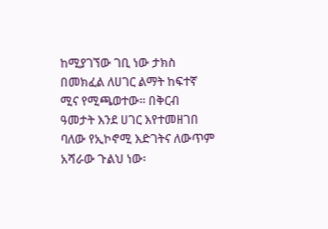ከሚያገኘው ገቢ ነው ታክስ በመክፈል ለሀገር ልማት ከፍተኛ ሚና የሚጫወተው፡፡ በቅርብ ዓመታት እንደ ሀገር እየተመዘገበ ባለው የኢኮኖሚ እድገትና ለውጥም አሻራው ጉልህ ነው፡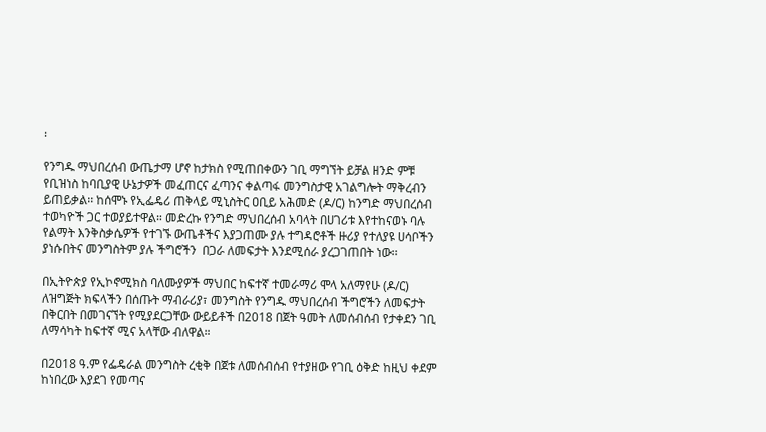፡

የንግዱ ማህበረሰብ ውጤታማ ሆኖ ከታክስ የሚጠበቀውን ገቢ ማግኘት ይቻል ዘንድ ምቹ የቢዝነስ ከባቢያዊ ሁኔታዎች መፈጠርና ፈጣንና ቀልጣፋ መንግስታዊ አገልግሎት ማቅረብን ይጠይቃል፡፡ ከሰሞኑ የኢፌዴሪ ጠቅላይ ሚኒስትር ዐቢይ አሕመድ (ዶ/ር) ከንግድ ማህበረሰብ ተወካዮች ጋር ተወያይተዋል። መድረኩ የንግድ ማህበረሰብ አባላት በሀገሪቱ እየተከናወኑ ባሉ የልማት እንቅስቃሴዎች የተገኙ ውጤቶችና እያጋጠሙ ያሉ ተግዳሮቶች ዙሪያ የተለያዩ ሀሳቦችን ያነሱበትና መንግስትም ያሉ ችግሮችን  በጋራ ለመፍታት እንደሚሰራ ያረጋገጠበት ነው፡፡

በኢትዮጵያ የኢኮኖሚክስ ባለሙያዎች ማህበር ከፍተኛ ተመራማሪ ሞላ አለማየሁ (ዶ/ር) ለዝግጅት ክፍላችን በሰጡት ማብራሪያ፣ መንግስት የንግዱ ማህበረሰብ ችግሮችን ለመፍታት በቅርበት በመገናኘት የሚያደርጋቸው ውይይቶች በ2018 በጀት ዓመት ለመሰብሰብ የታቀደን ገቢ ለማሳካት ከፍተኛ ሚና አላቸው ብለዋል።

በ2018 ዓ.ም የፌዴራል መንግስት ረቂቅ በጀቱ ለመሰብሰብ የተያዘው የገቢ ዕቅድ ከዚህ ቀደም ከነበረው እያደገ የመጣና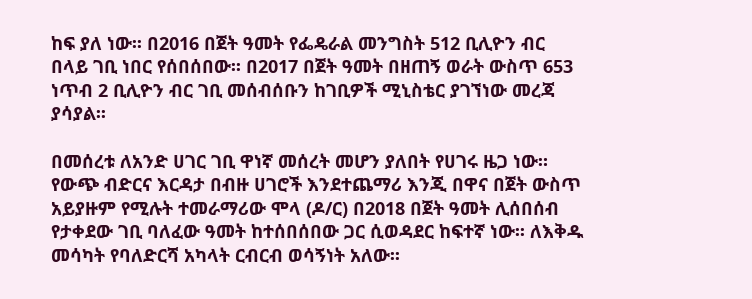ከፍ ያለ ነው፡፡ በ2016 በጀት ዓመት የፌዴራል መንግስት 512 ቢሊዮን ብር በላይ ገቢ ነበር የሰበሰበው፡፡ በ2017 በጀት ዓመት በዘጠኝ ወራት ውስጥ 653 ነጥብ 2 ቢሊዮን ብር ገቢ መሰብሰቡን ከገቢዎች ሚኒስቴር ያገኘነው መረጃ ያሳያል፡፡

በመሰረቱ ለአንድ ሀገር ገቢ ዋነኛ መሰረት መሆን ያለበት የሀገሩ ዜጋ ነው። የውጭ ብድርና እርዳታ በብዙ ሀገሮች እንደተጨማሪ እንጂ በዋና በጀት ውስጥ አይያዙም የሚሉት ተመራማሪው ሞላ (ዶ/ር) በ2018 በጀት ዓመት ሊሰበሰብ የታቀደው ገቢ ባለፈው ዓመት ከተሰበሰበው ጋር ሲወዳደር ከፍተኛ ነው፡፡ ለእቅዱ መሳካት የባለድርሻ አካላት ርብርብ ወሳኝነት አለው፡፡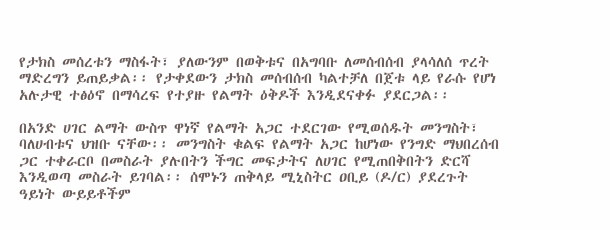የታክስ መሰረቱን ማስፋት፣ ያለውንም በወቅቱና በአግባቡ ለመሰብሰብ ያላሳለሰ ጥረት ማድረግን ይጠይቃል፡፡ የታቀደውን ታክስ መሰብሰብ ካልተቻለ በጀቱ ላይ የራሱ የሆነ አሉታዊ ተፅዕኖ በማሳረፍ የተያዙ የልማት ዕቅዶች እንዲደናቀፉ ያደርጋል፡፡

በአንድ ሀገር ልማት ውስጥ ዋነኛ የልማት አጋር ተደርገው የሚወሰዱት መንግስት፣ ባለሀብቱና ህዝቡ ናቸው፡፡ መንግስት ቁልፍ የልማት አጋር ከሆነው የንግድ ማህበረሰብ ጋር ተቀራርቦ በመስራት ያሉበትን ችግር መፍታትና ለሀገር የሚጠበቅበትን ድርሻ እንዲወጣ መስራት ይገባል፡፡ ሰሞኑን ጠቅላይ ሚኒስትር ዐቢይ (ዶ/ር) ያደረጉት ዓይነት ውይይቶችም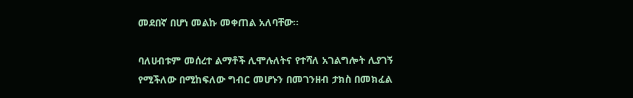መደበኛ በሆነ መልኩ መቀጠል አለባቸው፡፡

ባለሀብቱም መሰረተ ልማቶች ሊሞሉለትና የተሻለ አገልግሎት ሊያገኝ የሚችለው በሚከፍለው ግብር መሆኑን በመገንዘብ ታክስ በመክፈል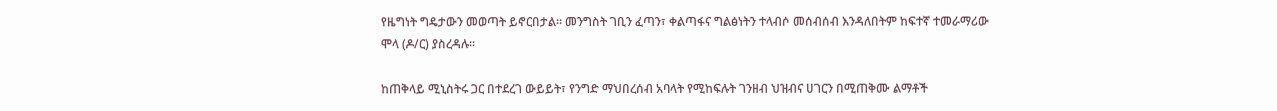የዜግነት ግዴታውን መወጣት ይኖርበታል። መንግስት ገቢን ፈጣን፣ ቀልጣፋና ግልፅነትን ተላብሶ መሰብሰብ እንዳለበትም ከፍተኛ ተመራማሪው ሞላ (ዶ/ር) ያስረዳሉ፡፡

ከጠቅላይ ሚኒስትሩ ጋር በተደረገ ውይይት፣ የንግድ ማህበረሰብ አባላት የሚከፍሉት ገንዘብ ህዝብና ሀገርን በሚጠቅሙ ልማቶች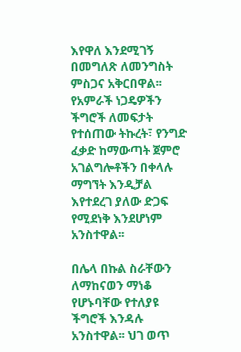እየዋለ እንደሚገኝ በመግለጽ ለመንግስት ምስጋና አቅርበዋል፡፡ የአምራች ነጋዴዎችን ችግሮች ለመፍታት የተሰጠው ትኩረት፣ የንግድ ፈቃድ ከማውጣት ጀምሮ አገልግሎቶችን በቀላሉ ማግኘት እንዲቻል እየተደረገ ያለው ድጋፍ የሚደነቅ እንደሆነም አንስተዋል፡፡

በሌላ በኩል ስራቸውን ለማከናወን ማነቆ የሆኑባቸው የተለያዩ ችግሮች እንዳሉ አንስተዋል፡፡ ህገ ወጥ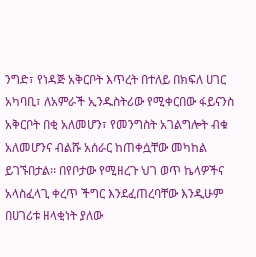ንግድ፣ የነዳጅ አቅርቦት እጥረት በተለይ በክፍለ ሀገር አካባቢ፣ ለአምራች ኢንዱስትሪው የሚቀርበው ፋይናንስ አቅርቦት በቂ አለመሆን፣ የመንግስት አገልግሎት ብቁ አለመሆንና ብልሹ አሰራር ከጠቀሷቸው መካከል ይገኙበታል፡፡ በየቦታው የሚዘረጉ ህገ ወጥ ኬላዎችና አላስፈላጊ ቀረጥ ችግር እንደፈጠረባቸው እንዲሁም በሀገሪቱ ዘላቂነት ያለው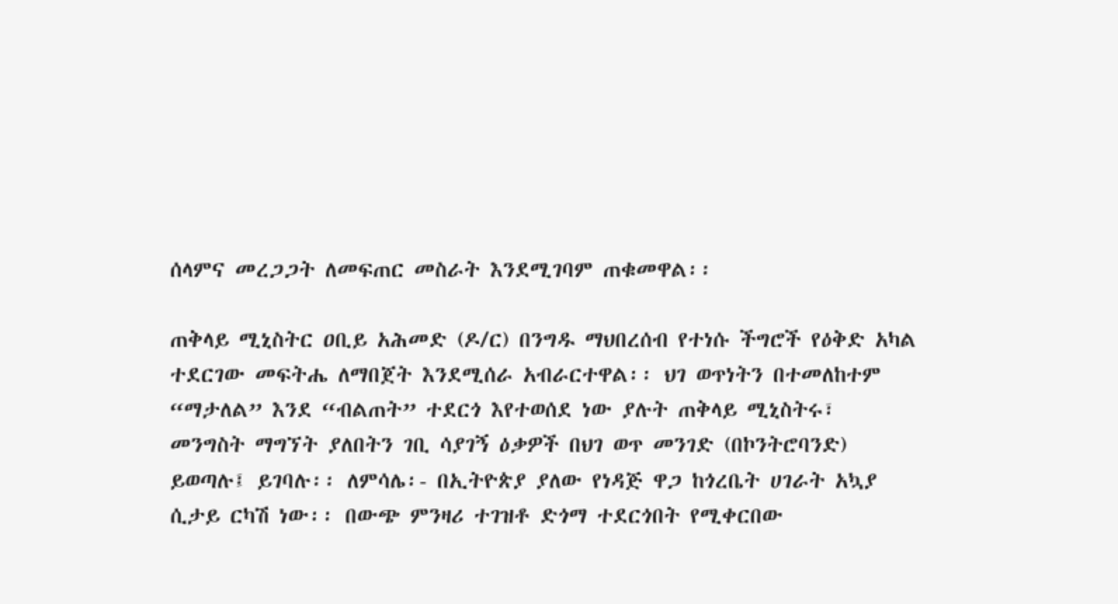ሰላምና መረጋጋት ለመፍጠር መስራት እንደሚገባም ጠቁመዋል፡፡

ጠቅላይ ሚኒስትር ዐቢይ አሕመድ (ዶ/ር) በንግዱ ማህበረሰብ የተነሱ ችግሮች የዕቅድ አካል ተደርገው መፍትሔ ለማበጀት እንደሚሰራ አብራርተዋል፡፡ ህገ ወጥነትን በተመለከተም “ማታለል” እንደ “ብልጠት” ተደርጎ እየተወሰደ ነው ያሉት ጠቅላይ ሚኒስትሩ፣ መንግስት ማግኘት ያለበትን ገቢ ሳያገኝ ዕቃዎች በህገ ወጥ መንገድ (በኮንትሮባንድ) ይወጣሉ፤ ይገባሉ፡፡ ለምሳሌ፡- በኢትዮጵያ ያለው የነዳጅ ዋጋ ከጎረቤት ሀገራት አኳያ ሲታይ ርካሽ ነው፡፡ በውጭ ምንዛሪ ተገዝቶ ድጎማ ተደርጎበት የሚቀርበው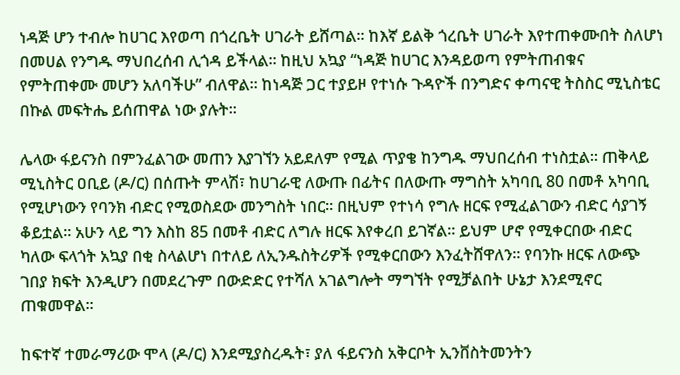ነዳጅ ሆን ተብሎ ከሀገር እየወጣ በጎረቤት ሀገራት ይሸጣል፡፡ ከእኛ ይልቅ ጎረቤት ሀገራት እየተጠቀሙበት ስለሆነ በመሀል የንግዱ ማህበረሰብ ሊጎዳ ይችላል፡፡ ከዚህ አኳያ “ነዳጅ ከሀገር እንዳይወጣ የምትጠብቁና የምትጠቀሙ መሆን አለባችሁ” ብለዋል። ከነዳጅ ጋር ተያይዞ የተነሱ ጉዳዮች በንግድና ቀጣናዊ ትስስር ሚኒስቴር በኩል መፍትሔ ይሰጠዋል ነው ያሉት፡፡

ሌላው ፋይናንስ በምንፈልገው መጠን እያገኘን አይደለም የሚል ጥያቄ ከንግዱ ማህበረሰብ ተነስቷል፡፡ ጠቅላይ ሚኒስትር ዐቢይ (ዶ/ር) በሰጡት ምላሽ፣ ከሀገራዊ ለውጡ በፊትና በለውጡ ማግስት አካባቢ 80 በመቶ አካባቢ የሚሆነውን የባንክ ብድር የሚወስደው መንግስት ነበር፡፡ በዚህም የተነሳ የግሉ ዘርፍ የሚፈልገውን ብድር ሳያገኝ ቆይቷል። አሁን ላይ ግን እስከ 85 በመቶ ብድር ለግሉ ዘርፍ እየቀረበ ይገኛል፡፡ ይህም ሆኖ የሚቀርበው ብድር ካለው ፍላጎት አኳያ በቂ ስላልሆነ በተለይ ለኢንዱስትሪዎች የሚቀርበውን እንፈትሸዋለን፡፡ የባንኩ ዘርፍ ለውጭ ገበያ ክፍት እንዲሆን በመደረጉም በውድድር የተሻለ አገልግሎት ማግኘት የሚቻልበት ሁኔታ እንደሚኖር ጠቁመዋል፡፡

ከፍተኛ ተመራማሪው ሞላ (ዶ/ር) እንደሚያስረዱት፣ ያለ ፋይናንስ አቅርቦት ኢንቨስትመንትን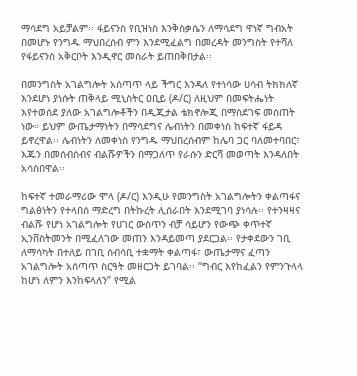ማሳደግ አይቻልም፡፡ ፋይናንስ የቢዝነስ እንቅስቃሴን ለማሳደግ ዋነኛ ግብአት በመሆኑ የንግዱ ማህበረሰብ ምን እንደሚፈልግ በመረዳት መንግስት የተሻለ የፋይናንስ አቅርቦት እንዲኖር መስራት ይጠበቅበታል፡፡

በመንግስት አገልግሎት አሰጣጥ ላይ ችግር እንዳለ የተነሳው ሀሳብ ትክክለኛ እንደሆነ ያነሱት ጠቅላይ ሚኒስትር ዐቢይ (ዶ/ር) ለዚህም በመፍትሔነት እየተወሰደ ያለው አገልግሎቶችን በዲጂታል ቴክኖሎጂ በማስደገፍ መስጠት ነው። ይህም ውጤታማነትን በማሳደግና ሌብነትን በመቀነስ ከፍተኛ ፋይዳ ይኖረዋል፡፡ ሌብነትን ለመቀነስ የንግዱ ማህበረሰብም ከሌባ ጋር ባለመተባበር፣ እጁን በመሰብሰብና ብልሹዎችን በማጋለጥ የራሱን ድርሻ መወጣት እንዳለበት አሳስበዋል፡፡

ከፍተኛ ተመራማሪው ሞላ (ዶ/ር) እንዲሁ የመንግስት አገልግሎትን ቀልጣፋና ግልፅነትን የተላበሰ ማድረግ በትኩረት ሊሰራበት እንደሚገባ ያነሳሉ፡፡ የተንዛዛና ብልሹ የሆነ አገልግሎት የሀገር ውስጥን ብቻ ሳይሆን የውጭ ቀጥተኛ ኢንቨስትመንት በሚፈለገው መጠን እንዳይመጣ ያደርጋል፡፡ የታቀደውን ገቢ ለማሳካት በተለይ በገቢ ሰብሳቢ ተቋማት ቀልጣፋ፣ ውጤታማና ፈጣን አገልግሎት አሰጣጥ ስርዓት መዘርጋት ይገባል፡፡ “ግብር እየከፈልን የምንጉላላ ከሆነ ለምን እንከፍላለን” የሚል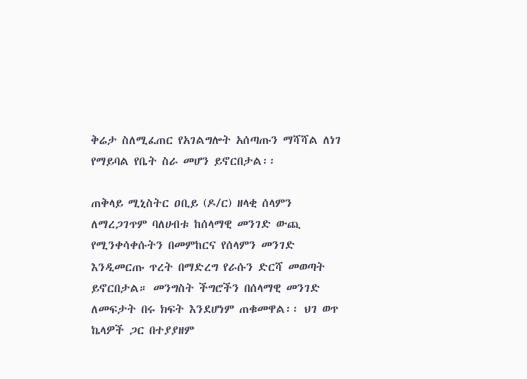ቅሬታ ስለሚፈጠር የአገልግሎት አሰጣጡን ማሻሻል ለነገ የማይባል የቤት ስራ መሆን ይኖርበታል፡፡

ጠቅላይ ሚኒስትር ዐቢይ (ዶ/ር) ዘላቂ ሰላምን ለማረጋገጥም ባለሀብቱ ከሰላማዊ መንገድ ውጪ የሚንቀሳቀሱትን በመምከርና የሰላምን መንገድ እንዲመርጡ ጥረት በማድረግ የራሱን ድርሻ መወጣት ይኖርበታል። መንግስት ችግሮችን በሰላማዊ መንገድ ለመፍታት በሩ ክፍት እንደሆነም ጠቁመዋል፡፡ ህገ ወጥ ኬላዎች ጋር በተያያዘም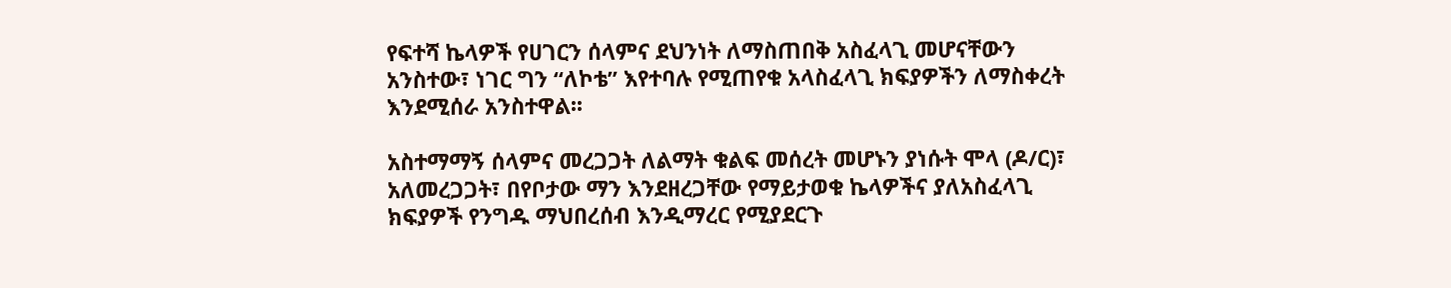የፍተሻ ኬላዎች የሀገርን ሰላምና ደህንነት ለማስጠበቅ አስፈላጊ መሆናቸውን አንስተው፣ ነገር ግን “ለኮቴ” እየተባሉ የሚጠየቁ አላስፈላጊ ክፍያዎችን ለማስቀረት እንደሚሰራ አንስተዋል፡፡

አስተማማኝ ሰላምና መረጋጋት ለልማት ቁልፍ መሰረት መሆኑን ያነሱት ሞላ (ዶ/ር)፣ አለመረጋጋት፣ በየቦታው ማን እንደዘረጋቸው የማይታወቁ ኬላዎችና ያለአስፈላጊ ክፍያዎች የንግዱ ማህበረሰብ እንዲማረር የሚያደርጉ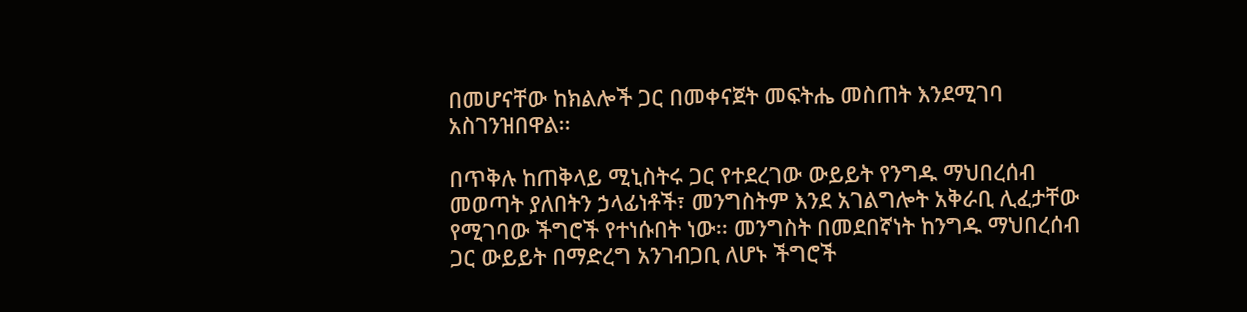በመሆናቸው ከክልሎች ጋር በመቀናጀት መፍትሔ መስጠት እንደሚገባ አስገንዝበዋል፡፡

በጥቅሉ ከጠቅላይ ሚኒስትሩ ጋር የተደረገው ውይይት የንግዱ ማህበረሰብ መወጣት ያለበትን ኃላፊነቶች፣ መንግስትም እንደ አገልግሎት አቅራቢ ሊፈታቸው የሚገባው ችግሮች የተነሱበት ነው፡፡ መንግስት በመደበኛነት ከንግዱ ማህበረሰብ ጋር ውይይት በማድረግ አንገብጋቢ ለሆኑ ችግሮች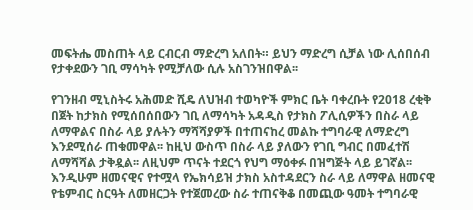መፍትሔ መስጠት ላይ ርብርብ ማድረግ አለበት። ይህን ማድረግ ሲቻል ነው ሊሰበሰብ የታቀደውን ገቢ ማሳካት የሚቻለው ሲሉ አስገንዝበዋል፡፡

የገንዘብ ሚኒስትሩ አሕመድ ሺዴ ለህዝብ ተወካዮች ምክር ቤት ባቀረቡት የ2018 ረቂቅ በጀት ከታክስ የሚሰበሰበውን ገቢ ለማሳካት አዳዲስ የታክስ ፖሊሲዎችን በስራ ላይ ለማዋልና በስራ ላይ ያሉትን ማሻሻያዎች በተጠናከረ መልኩ ተግባራዊ ለማድረግ እንደሚሰራ ጠቁመዋል፡፡ ከዚህ ውስጥ በስራ ላይ ያለውን የገቢ ግብር በመፈተሽ ለማሻሻል ታቅዷል፡፡ ለዚህም ጥናት ተደርጎ የህግ ማዕቀፉ በዝግጅት ላይ ይገኛል፡፡ እንዲሁም ዘመናዊና የተሟላ የኤክሳይዝ ታክስ አስተዳደርን ስራ ላይ ለማዋል ዘመናዊ የቴምብር ስርዓት ለመዘርጋት የተጀመረው ስራ ተጠናቅቆ በመጪው ዓመት ተግባራዊ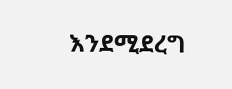እንደሚደረግ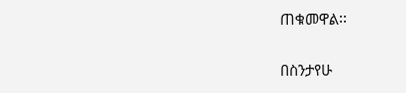ጠቁመዋል፡፡

በስንታየሁ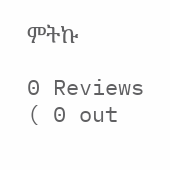ምትኩ

0 Reviews ( 0 out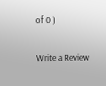of 0 )

Write a Review